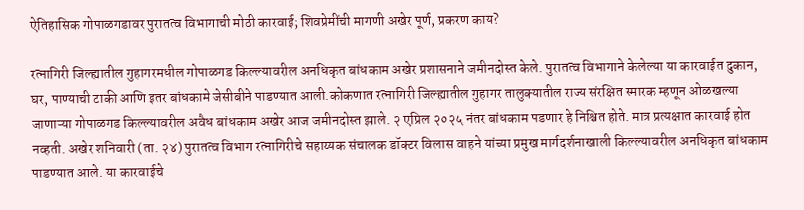ऐतिहासिक गोपाळगडावर पुरातत्व विभागाची मोठी कारवाई; शिवप्रेमींची मागणी अखेर पूर्ण, प्रकरण काय?

रत्नागिरी जिल्ह्यातील गुहागरमधील गोपाळगड किल्ल्यावरील अनधिकृत बांधकाम अखेर प्रशासनाने जमीनदोस्त केले. पुरातत्व विभागाने केलेल्या या कारवाईत दुकान, घर, पाण्याची टाकी आणि इतर बांधकामे जेसीबीने पाडण्यात आली.कोकणात रत्नागिरी जिल्ह्यातील गुहागर तालुक्यातील राज्य संरक्षित स्मारक म्हणून ओळखल्या जाणाऱ्या गोपाळगड किल्ल्यावरील अवैध बांधकाम अखेर आज जमीनदोस्त झाले. २ एप्रिल २०२५ नंतर बांधकाम पडणार हे निश्चित होते. मात्र प्रत्यक्षात कारवाई होत नव्हती. अखेर शनिवारी (ता. २४) पुरातत्व विभाग रत्नागिरीचे सहाय्यक संचालक डॉक्टर विलास वाहने यांच्या प्रमुख मार्गदर्शनाखाली किल्ल्यावरील अनधिकृत बांधकाम पाडण्यात आले. या कारवाईचे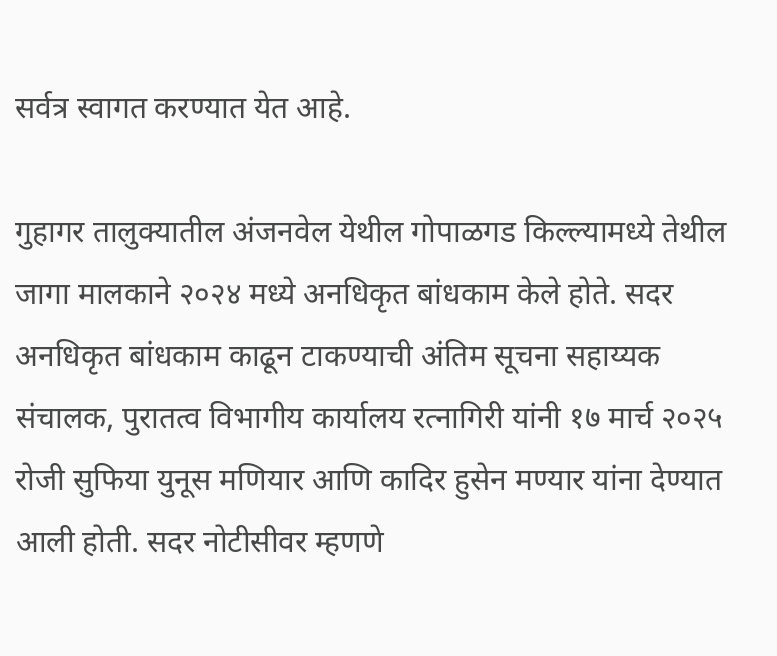सर्वत्र स्वागत करण्यात येत आहे.

गुहागर तालुक्यातील अंजनवेल येथील गोपाळगड किल्ल्यामध्ये तेथील जागा मालकाने २०२४ मध्ये अनधिकृत बांधकाम केले होते. सदर अनधिकृत बांधकाम काढून टाकण्याची अंतिम सूचना सहाय्यक संचालक, पुरातत्व विभागीय कार्यालय रत्नागिरी यांनी १७ मार्च २०२५ रोजी सुफिया युनूस मणियार आणि कादिर हुसेन मण्यार यांना देण्यात आली होती. सदर नोटीसीवर म्हणणे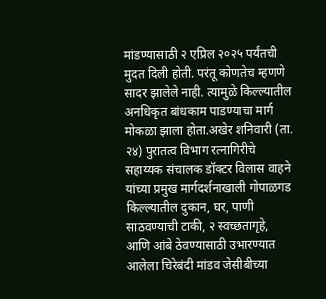मांडण्यासाठी २ एप्रिल २०२५ पर्यंतची मुदत दिली होती. परंतू कोणतेच म्हणणे सादर झालेले नाही. त्यामुळे किल्ल्यातील अनधिकृत बांधकाम पाडण्याचा मार्ग मोकळा झाला होता.अखेर शनिवारी (ता. २४) पुरातत्व विभाग रत्नागिरीचे सहाय्यक संचालक डॉक्टर विलास वाहने यांच्या प्रमुख मार्गदर्शनाखाली गोपाळगड किल्ल्यातील दुकान, घर, पाणी साठवण्याची टाकी, २ स्वच्छतागृहे, आणि आंबे ठेवण्यासाठी उभारण्यात आलेला चिरेबंदी मांडव जेसीबीच्या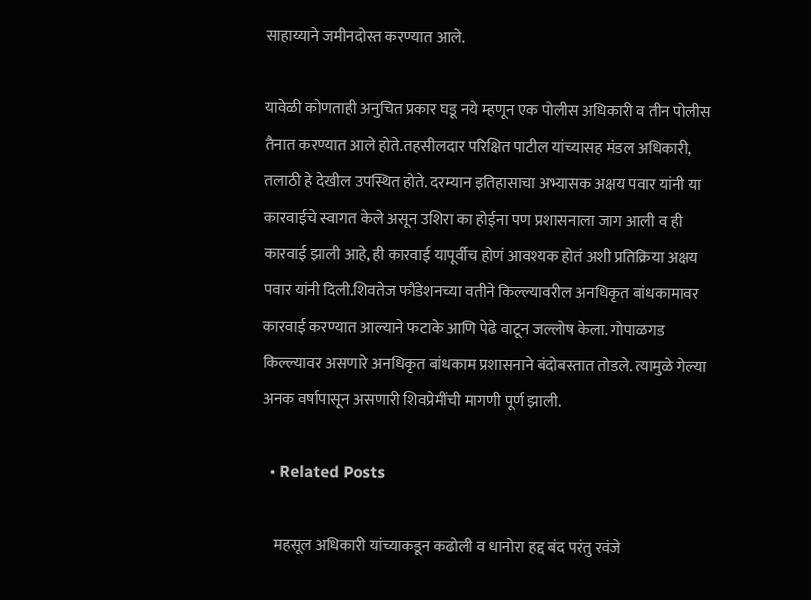साहाय्याने जमीनदोस्त करण्यात आले.

यावेळी कोणताही अनुचित प्रकार घडू नये म्हणून एक पोलीस अधिकारी व तीन पोलीस तैनात करण्यात आले होते.तहसीलदार परिक्षित पाटील यांच्यासह मंडल अधिकारी, तलाठी हे देखील उपस्थित होते. दरम्यान इतिहासाचा अभ्यासक अक्षय पवार यांनी या कारवाईचे स्वागत केले असून उशिरा का होईना पण प्रशासनाला जाग आली व ही कारवाई झाली आहे, ही कारवाई यापूर्वीच होणं आवश्यक होतं अशी प्रतिक्रिया अक्षय पवार यांनी दिली.शिवतेज फौंडेशनच्या वतीने किल्ल्यावरील अनधिकृत बांधकामावर कारवाई करण्यात आल्याने फटाके आणि पेढे वाटून जल्लोष केला. गोपाळगड किल्ल्यावर असणारे अनधिकृत बांधकाम प्रशासनाने बंदोबस्तात तोडले. त्यामुळे गेल्या अनक वर्षापासून असणारी शिवप्रेमींची मागणी पूर्ण झाली.

  • Related Posts

    महसूल अधिकारी यांच्याकडून कढोली व धानोरा हद्द बंद परंतु रवंजे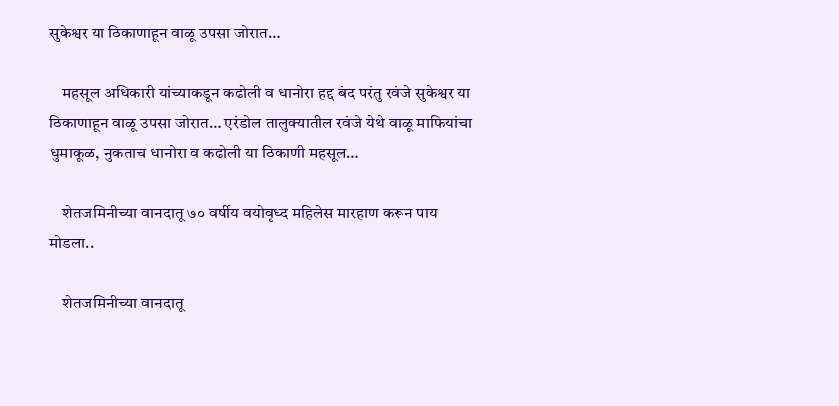सुकेश्वर या ठिकाणाहून वाळू उपसा जोरात…

    महसूल अधिकारी यांच्याकडून कढोली व धानोरा हद्द बंद परंतु रवंजे सुकेश्वर या ठिकाणाहून वाळू उपसा जोरात… एरंडोल तालुक्यातील रवंजे येथे वाळू माफियांचा धुमाकूळ, नुकताच धानोरा व कढोली या ठिकाणी महसूल…

    शेतजमिनीच्या वानदातू ७० वर्षीय वयोवृध्द महिलेस मारहाण करून पाय मोडला..

    शेतजमिनीच्या वानदातू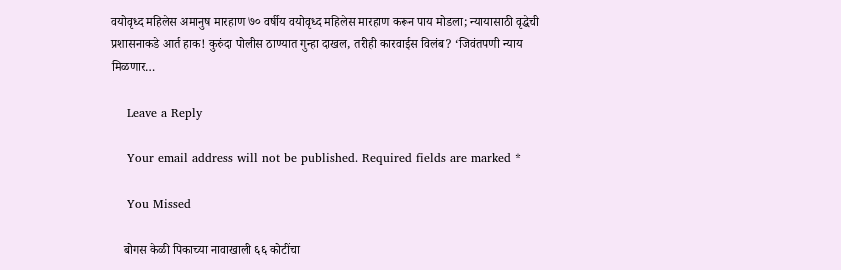वयोवृध्द महिलेस अमानुष मारहाण ७० वर्षीय वयोवृध्द महिलेस मारहाण करून पाय मोडला; न्यायासाठी वृद्धेची प्रशासनाकडे आर्त हाक! कुरुंदा पोलीस ठाण्यात गुन्हा दाखल, तरीही कारवाईस विलंब? ‘जिवंतपणी न्याय मिळणार…

    Leave a Reply

    Your email address will not be published. Required fields are marked *

    You Missed

    बोगस केळी पिकाच्या नावाखाली ६६ कोटींचा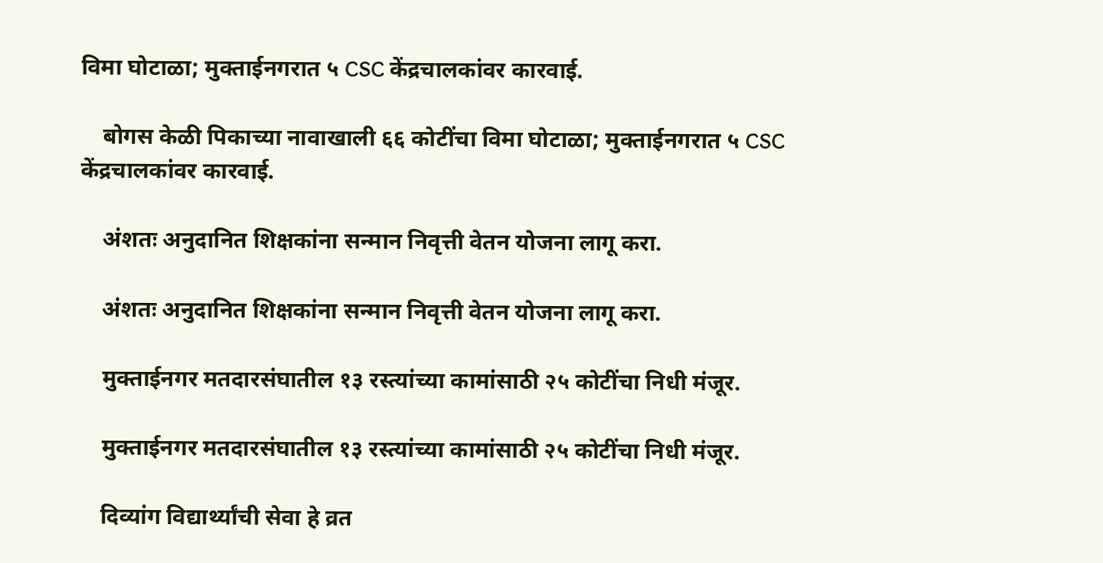विमा घोटाळा; मुक्ताईनगरात ५ CSC केंद्रचालकांवर कारवाई.

    बोगस केळी पिकाच्या नावाखाली ६६ कोटींचा विमा घोटाळा; मुक्ताईनगरात ५ CSC केंद्रचालकांवर कारवाई.

    अंशतः अनुदानित शिक्षकांना सन्मान निवृत्ती वेतन योजना लागू करा.

    अंशतः अनुदानित शिक्षकांना सन्मान निवृत्ती वेतन योजना लागू करा.

    मुक्ताईनगर मतदारसंघातील १३ रस्त्यांच्या कामांसाठी २५ कोटींचा निधी मंजूर.

    मुक्ताईनगर मतदारसंघातील १३ रस्त्यांच्या कामांसाठी २५ कोटींचा निधी मंजूर.

    दिव्यांग विद्यार्थ्यांची सेवा हे व्रत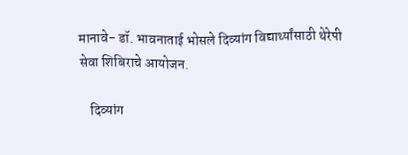मानावे- डॉ. भावनाताई भोसले दिव्यांग विद्यार्थ्यांसाठी थेरेपी सेवा शिबिराचे आयोजन.

    दिव्यांग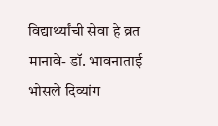विद्यार्थ्यांची सेवा हे व्रत मानावे- डॉ. भावनाताई भोसले दिव्यांग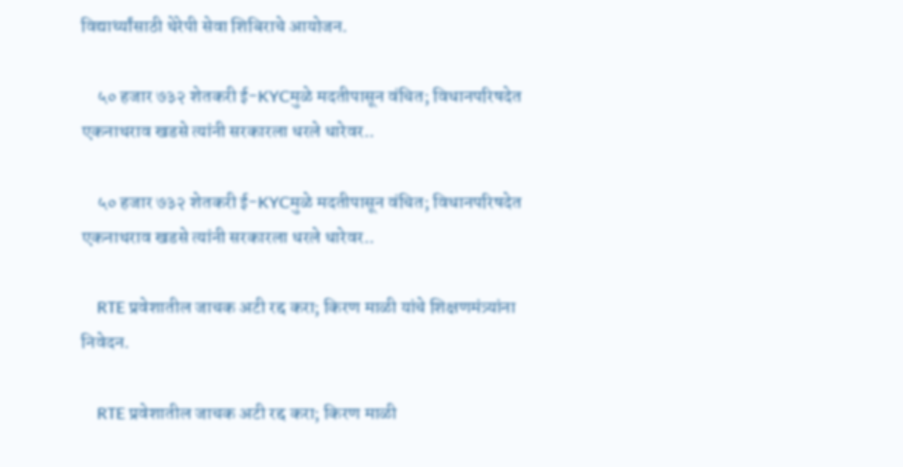विद्यार्थ्यांसाठी थेरेपी सेवा शिबिराचे आयोजन.

    ५० हजार ७३२ शेतकरी ई-KYCमुळे मदतीपासून वंचित; विधानपरिषदेत एकनाथराव खडसे त्यांनी सरकारला धरले धारेवर..

    ५० हजार ७३२ शेतकरी ई-KYCमुळे मदतीपासून वंचित; विधानपरिषदेत एकनाथराव खडसे त्यांनी सरकारला धरले धारेवर..

    RTE प्रवेशातील जाचक अटी रद्द करा; किरण माळी यांचे शिक्षणमंत्र्यांना निवेदन.

    RTE प्रवेशातील जाचक अटी रद्द करा; किरण माळी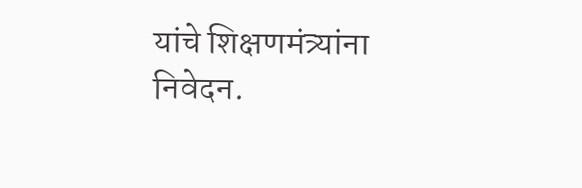यांचे शिक्षणमंत्र्यांना निवेदन.